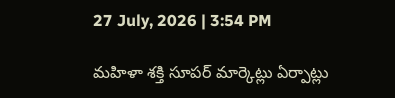27 July, 2026 | 3:54 PM

మహిళా శక్తి సూపర్ మార్కెట్లు ఏర్పాట్లు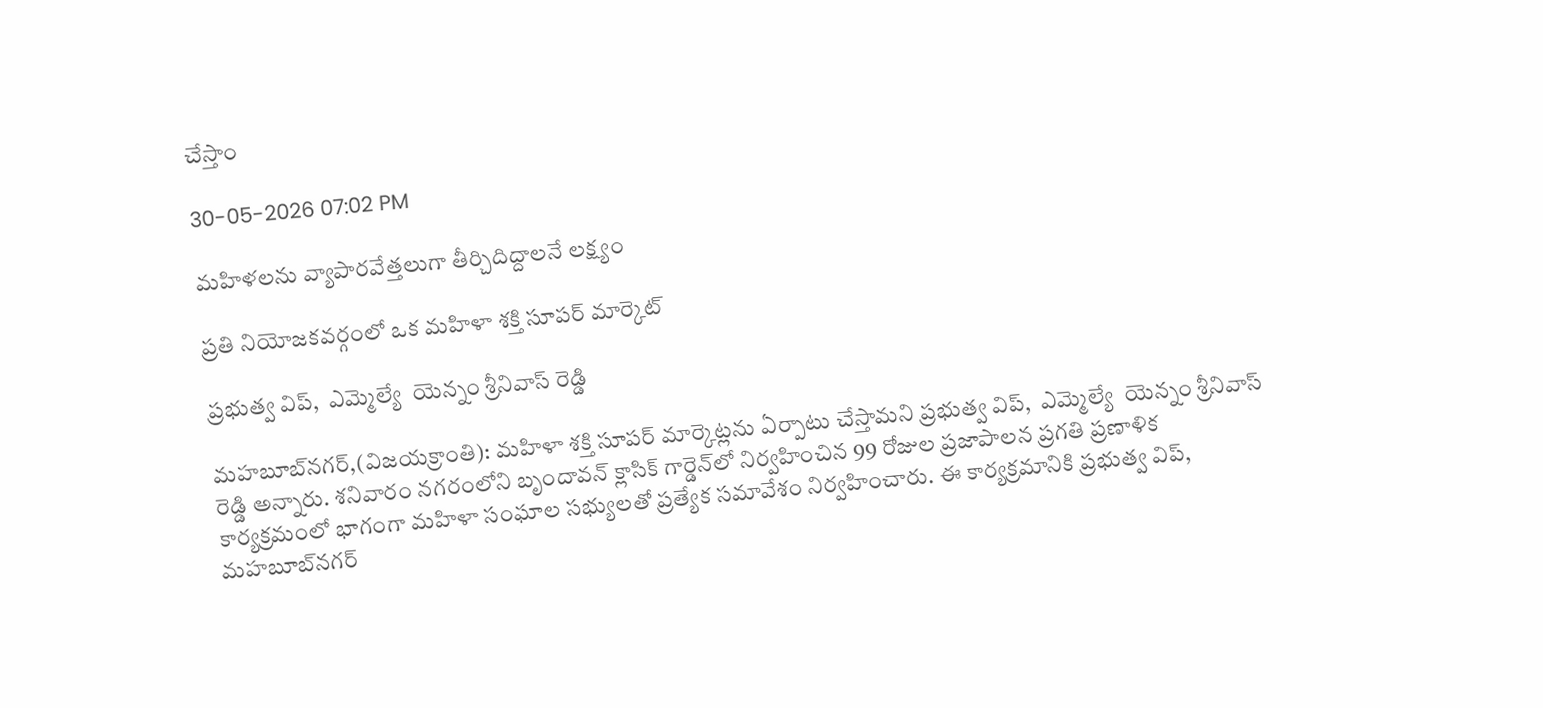చేస్తాం

30-05-2026 07:02 PM

మహిళలను వ్యాపారవేత్తలుగా తీర్చిదిద్దాలనే లక్ష్యం

ప్రతి నియోజకవర్గంలో ఒక మహిళా శక్తి సూపర్ మార్కెట్

ప్రభుత్వ విప్,  ఎమ్మెల్యే  యెన్నం శ్రీనివాస్ రెడ్డి

మహబూబ్‌నగర్,(విజయక్రాంతి): మహిళా శక్తి సూపర్ మార్కెట్లను ఏర్పాటు చేస్తామని ప్రభుత్వ విప్,  ఎమ్మెల్యే  యెన్నం శ్రీనివాస్ రెడ్డి అన్నారు. శనివారం నగరంలోని బృందావన్ క్లాసిక్ గార్డెన్‌లో నిర్వహించిన 99 రోజుల ప్రజాపాలన ప్రగతి ప్రణాళిక కార్యక్రమంలో భాగంగా మహిళా సంఘాల సభ్యులతో ప్రత్యేక సమావేశం నిర్వహించారు. ఈ కార్యక్రమానికి ప్రభుత్వ విప్, మహబూబ్‌నగర్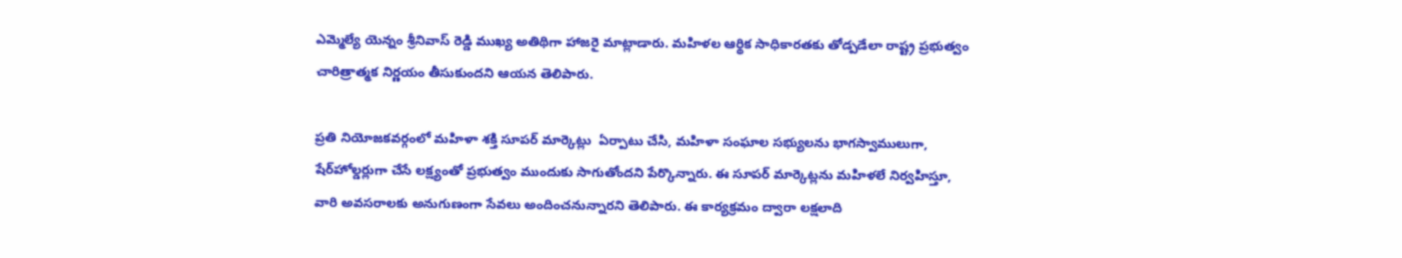ఎమ్మెల్యే యెన్నం శ్రీనివాస్ రెడ్డి ముఖ్య అతిథిగా హాజరై మాట్లాడారు. మహిళల ఆర్థిక సాధికారతకు తోడ్పడేలా రాష్ట్ర ప్రభుత్వం చారిత్రాత్మక నిర్ణయం తీసుకుందని ఆయన తెలిపారు.

ప్రతి నియోజకవర్గంలో మహిళా శక్తి సూపర్ మార్కెట్లు  ఏర్పాటు చేసి, మహిళా సంఘాల సభ్యులను భాగస్వాములుగా, షేర్‌హోల్డర్లుగా చేసే లక్ష్యంతో ప్రభుత్వం ముందుకు సాగుతోందని పేర్కొన్నారు. ఈ సూపర్ మార్కెట్లను మహిళలే నిర్వహిస్తూ, వారి అవసరాలకు అనుగుణంగా సేవలు అందించనున్నారని తెలిపారు. ఈ కార్యక్రమం ద్వారా లక్షలాది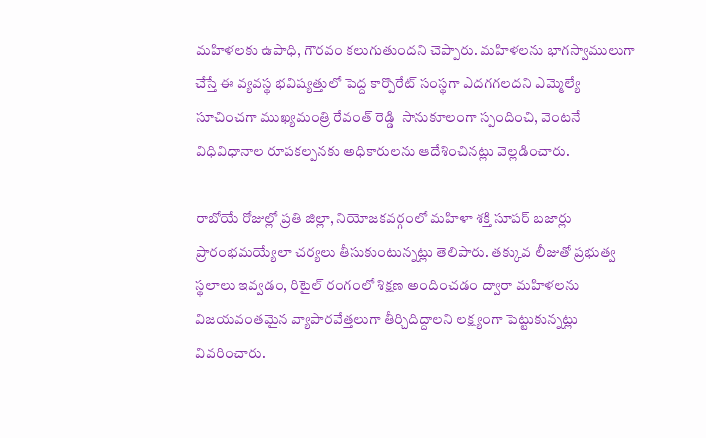మహిళలకు ఉపాధి, గౌరవం కలుగుతుందని చెప్పారు. మహిళలను భాగస్వాములుగా చేస్తే ఈ వ్యవస్థ భవిష్యత్తులో పెద్ద కార్పొరేట్ సంస్థగా ఎదగగలదని ఎమ్మెల్యే సూచించగా ముఖ్యమంత్రి రేవంత్ రెడ్డి  సానుకూలంగా స్పందించి, వెంటనే విధివిధానాల రూపకల్పనకు అధికారులను ఆదేశించినట్లు వెల్లడించారు.

రాబోయే రోజుల్లో ప్రతి జిల్లా, నియోజకవర్గంలో మహిళా శక్తి సూపర్ బజార్లు ప్రారంభమయ్యేలా చర్యలు తీసుకుంటున్నట్లు తెలిపారు. తక్కువ లీజుతో ప్రభుత్వ స్థలాలు ఇవ్వడం, రిటైల్ రంగంలో శిక్షణ అందించడం ద్వారా మహిళలను విజయవంతమైన వ్యాపారవేత్తలుగా తీర్చిదిద్దాలని లక్ష్యంగా పెట్టుకున్నట్లు వివరించారు.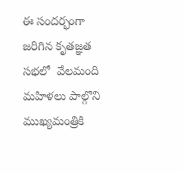ఈ సందర్భంగా జరిగిన కృతజ్ఞత సభలో  వేలమంది మహిళలు పాల్గొని ముఖ్యమంత్రికి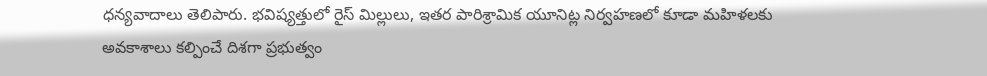ధన్యవాదాలు తెలిపారు. భవిష్యత్తులో రైస్ మిల్లులు, ఇతర పారిశ్రామిక యూనిట్ల నిర్వహణలో కూడా మహిళలకు అవకాశాలు కల్పించే దిశగా ప్రభుత్వం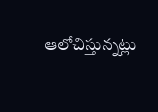ఆలోచిస్తున్నట్లు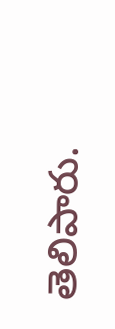తెలిపారు.